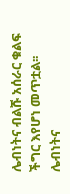ሌብነትና ብልሹ አሰራር ቁልፍ ችግር እየሆነ መጥቷል፡፡
ሌብነትና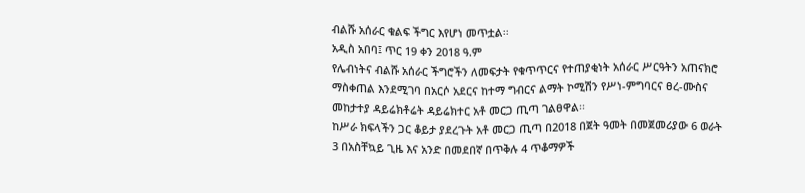ብልሹ አሰራር ቁልፍ ችግር እየሆነ መጥቷል፡፡
አዲስ አበባ፤ ጥር 19 ቀን 2018 ዓ.ም
የሌብነትና ብልሹ አሰራር ችግሮችን ለመፍታት የቁጥጥርና የተጠያቂነት አሰራር ሥርዓትን አጠናክሮ ማስቀጠል እንደሚገባ በአርሶ አደርና ከተማ ግብርና ልማት ኮሚሽን የሥነ-ምግባርና ፀረ-ሙስና መከታተያ ዳይሬክቶሬት ዳይሬክተር አቶ መርጋ ጢጣ ገልፀዋል፡፡
ከሥራ ክፍላችን ጋር ቆይታ ያደረጉት አቶ መርጋ ጢጣ በ2018 በጀት ዓመት በመጀመሪያው 6 ወራት 3 በአስቸኳይ ጊዜ እና አንድ በመደበኛ በጥቅሉ 4 ጥቆማዎች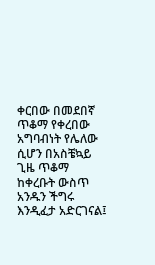ቀርበው በመደበኛ ጥቆማ የቀረበው አግባብነት የሌለው ሲሆን በአስቼኳይ ጊዜ ጥቆማ ከቀረቡት ውስጥ አንዱን ችግሩ እንዲፈታ አድርገናል፤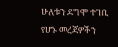ሁለቱን ደግሞ ተገቢ የሆኑ መረጃዎችን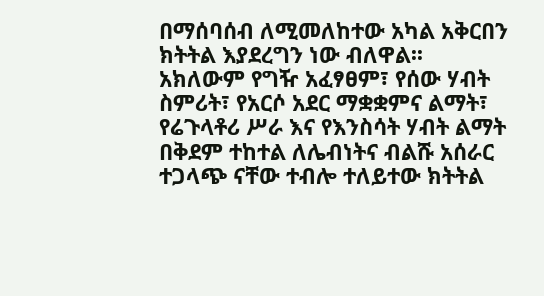በማሰባሰብ ለሚመለከተው አካል አቅርበን ክትትል እያደረግን ነው ብለዋል፡፡
አክለውም የግዥ አፈፃፀም፣ የሰው ሃብት ስምሪት፣ የአርሶ አደር ማቋቋምና ልማት፣ የሬጉላቶሪ ሥራ እና የእንስሳት ሃብት ልማት በቅደም ተከተል ለሌብነትና ብልሹ አሰራር ተጋላጭ ናቸው ተብሎ ተለይተው ክትትል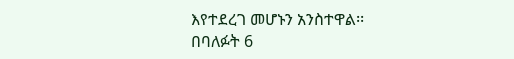እየተደረገ መሆኑን አንስተዋል፡፡
በባለፉት 6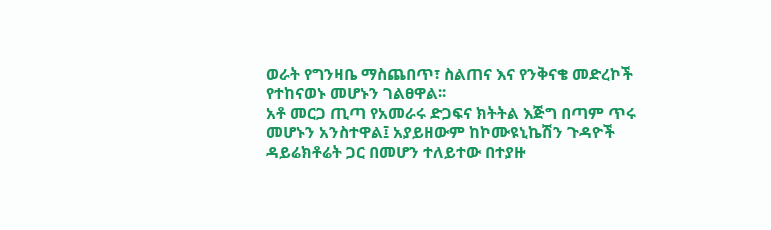ወራት የግንዛቤ ማስጨበጥ፣ ስልጠና እና የንቅናቄ መድረኮች የተከናወኑ መሆኑን ገልፀዋል፡፡
አቶ መርጋ ጢጣ የአመራሩ ድጋፍና ክትትል እጅግ በጣም ጥሩ መሆኑን አንስተዋል፤ አያይዘውም ከኮሙዩኒኬሽን ጉዳዮች ዳይሬክቶሬት ጋር በመሆን ተለይተው በተያዙ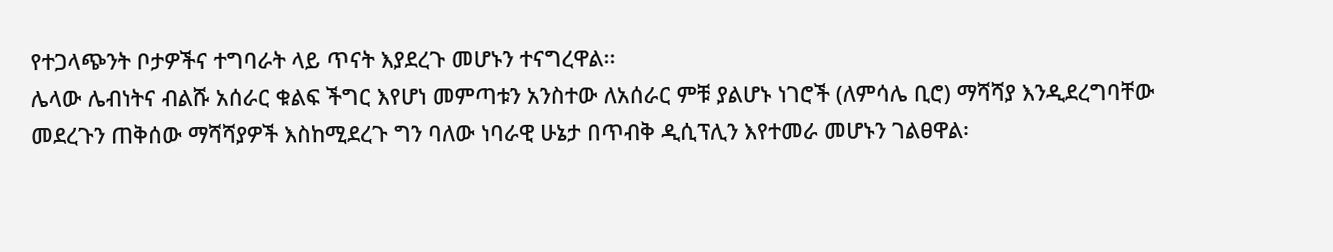የተጋላጭንት ቦታዎችና ተግባራት ላይ ጥናት እያደረጉ መሆኑን ተናግረዋል፡፡
ሌላው ሌብነትና ብልሹ አሰራር ቁልፍ ችግር እየሆነ መምጣቱን አንስተው ለአሰራር ምቹ ያልሆኑ ነገሮች (ለምሳሌ ቢሮ) ማሻሻያ እንዲደረግባቸው መደረጉን ጠቅሰው ማሻሻያዎች እስከሚደረጉ ግን ባለው ነባራዊ ሁኔታ በጥብቅ ዲሲፕሊን እየተመራ መሆኑን ገልፀዋል፡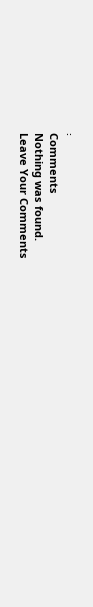፡
Comments
Nothing was found.
Leave Your Comments